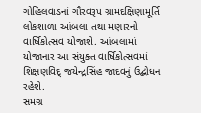ગોહિલવાડનાં ગૌરવરૂપ ગ્રામદક્ષિણામૂર્તિ લોકશાળા આંબલા તથા મણારનો વાર્ષિકોત્સવ યોજાશે. આંબલામાં યોજાનાર આ સંયુક્ત વાર્ષિકોત્સવમાં શિક્ષણવિદ્ જયેન્દ્રસિંહ જાદવનું ઉદ્બોધન રહેશે.
સમગ્ર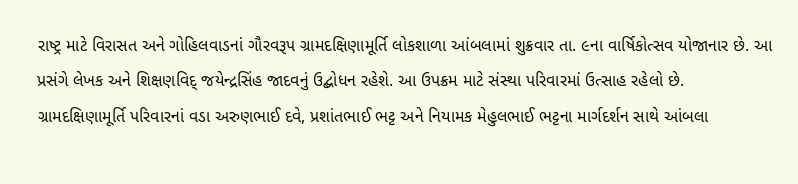રાષ્ટ્ર માટે વિરાસત અને ગોહિલવાડનાં ગૌરવરૂપ ગ્રામદક્ષિણામૂર્તિ લોકશાળા આંબલામાં શુક્રવાર તા. ૯ના વાર્ષિકોત્સવ યોજાનાર છે. આ પ્રસંગે લેખક અને શિક્ષણવિદ્ જયેન્દ્રસિંહ જાદવનું ઉદ્બોધન રહેશે. આ ઉપક્રમ માટે સંસ્થા પરિવારમાં ઉત્સાહ રહેલો છે.
ગ્રામદક્ષિણામૂર્તિ પરિવારનાં વડા અરુણભાઈ દવે, પ્રશાંતભાઈ ભટ્ટ અને નિયામક મેહુલભાઈ ભટ્ટના માર્ગદર્શન સાથે આંબલા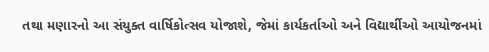તથા મણારનો આ સંયુક્ત વાર્ષિકોત્સવ યોજાશે, જેમાં કાર્યકર્તાઓ અને વિદ્યાર્થીઓ આયોજનમાં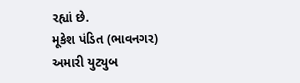રહ્યાં છે.
મૂકેશ પંડિત (ભાવનગર)
અમારી યુટ્યુબ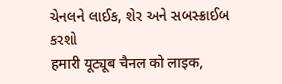ચેનલને લાઈક, શેર અને સબસ્ક્રાઈબ કરશો
हमारी यूट्यूब चैनल को लाइक,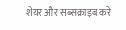शेयर और सब्सक्राइब करे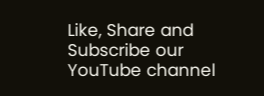Like, Share and Subscribe our YouTube channel